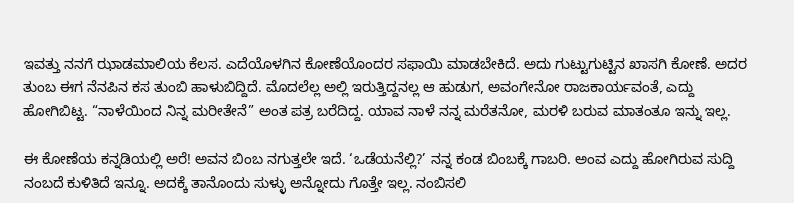ಇವತ್ತು ನನಗೆ ಝಾಡಮಾಲಿಯ ಕೆಲಸ. ಎದೆಯೊಳಗಿನ ಕೋಣೆಯೊಂದರ ಸಫಾಯಿ ಮಾಡಬೇಕಿದೆ. ಅದು ಗುಟ್ಟುಗುಟ್ಟಿನ ಖಾಸಗಿ ಕೋಣೆ. ಅದರ ತುಂಬ ಈಗ ನೆನಪಿನ ಕಸ ತುಂಬಿ ಹಾಳುಬಿದ್ದಿದೆ. ಮೊದಲೆಲ್ಲ ಅಲ್ಲಿ ಇರುತ್ತಿದ್ದನಲ್ಲ ಆ ಹುಡುಗ, ಅವಂಗೇನೋ ರಾಜಕಾರ್ಯವಂತೆ, ಎದ್ದು ಹೋಗಿಬಿಟ್ಟ. “ನಾಳೆಯಿಂದ ನಿನ್ನ ಮರೀತೇನೆ” ಅಂತ ಪತ್ರ ಬರೆದಿದ್ದ. ಯಾವ ನಾಳೆ ನನ್ನ ಮರೆತನೋ, ಮರಳಿ ಬರುವ ಮಾತಂತೂ ಇನ್ನು ಇಲ್ಲ.

ಈ ಕೋಣೆಯ ಕನ್ನಡಿಯಲ್ಲಿ ಅರೆ! ಅವನ ಬಿಂಬ ನಗುತ್ತಲೇ ಇದೆ. ‘ಒಡೆಯನೆಲ್ಲಿ?’ ನನ್ನ ಕಂಡ ಬಿಂಬಕ್ಕೆ ಗಾಬರಿ. ಅಂವ ಎದ್ದು ಹೋಗಿರುವ ಸುದ್ದಿ ನಂಬದೆ ಕುಳಿತಿದೆ ಇನ್ನೂ. ಅದಕ್ಕೆ ತಾನೊಂದು ಸುಳ್ಳು ಅನ್ನೋದು ಗೊತ್ತೇ ಇಲ್ಲ. ನಂಬಿಸಲಿ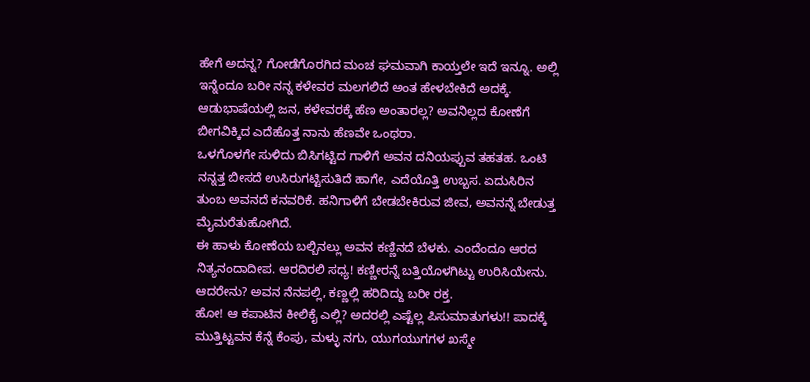ಹೇಗೆ ಅದನ್ನ? ಗೋಡೆಗೊರಗಿದ ಮಂಚ ಘಮವಾಗಿ ಕಾಯ್ತಲೇ ಇದೆ ಇನ್ನೂ. ಅಲ್ಲಿ ಇನ್ನೆಂದೂ ಬರೀ ನನ್ನ ಕಳೇವರ ಮಲಗಲಿದೆ ಅಂತ ಹೇಳಬೇಕಿದೆ ಅದಕ್ಕೆ. ಆಡುಭಾಷೆಯಲ್ಲಿ ಜನ, ಕಳೇವರಕ್ಕೆ ಹೆಣ ಅಂತಾರಲ್ಲ? ಅವನಿಲ್ಲದ ಕೋಣೆಗೆ ಬೀಗವಿಕ್ಕಿದ ಎದೆಹೊತ್ತ ನಾನು ಹೆಣವೇ ಒಂಥರಾ.
ಒಳಗೊಳಗೇ ಸುಳಿದು ಬಿಸಿಗಟ್ಟಿದ ಗಾಳಿಗೆ ಅವನ ದನಿಯಪ್ಪುವ ತಹತಹ. ಒಂಟಿ ನನ್ನತ್ತ ಬೀಸದೆ ಉಸಿರುಗಟ್ಟಿಸುತಿದೆ ಹಾಗೇ, ಎದೆಯೊತ್ತಿ ಉಬ್ಬಸ. ಏದುಸಿರಿನ ತುಂಬ ಅವನದೆ ಕನವರಿಕೆ. ಹನಿಗಾಳಿಗೆ ಬೇಡಬೇಕಿರುವ ಜೀವ, ಅವನನ್ನೆ ಬೇಡುತ್ತ ಮೈಮರೆತುಹೋಗಿದೆ.
ಈ ಹಾಳು ಕೋಣೆಯ ಬಲ್ಬಿನಲ್ಲು ಅವನ ಕಣ್ಣಿನದೆ ಬೆಳಕು. ಎಂದೆಂದೂ ಆರದ ನಿತ್ಯನಂದಾದೀಪ. ಆರದಿರಲಿ ಸಧ್ಯ! ಕಣ್ಣೀರನ್ನೆ ಬತ್ತಿಯೊಳಗಿಟ್ಟು ಉರಿಸಿಯೇನು. ಆದರೇನು? ಅವನ ನೆನಪಲ್ಲಿ, ಕಣ್ಣಲ್ಲಿ ಹರಿದಿದ್ದು ಬರೀ ರಕ್ತ.
ಹೋ! ಆ ಕಪಾಟಿನ ಕೀಲಿಕೈ ಎಲ್ಲಿ? ಅದರಲ್ಲಿ ಎಷ್ಟೆಲ್ಲ ಪಿಸುಮಾತುಗಳು!! ಪಾದಕ್ಕೆ ಮುತ್ತಿಟ್ಟವನ ಕೆನ್ನೆ ಕೆಂಪು, ಮಳ್ಳು ನಗು, ಯುಗಯುಗಗಳ ಖಸ್ಮೇ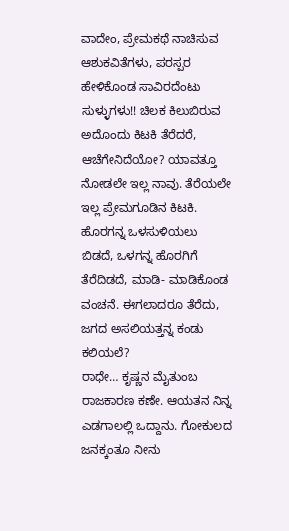ವಾದೇಂ, ಪ್ರೇಮಕಥೆ ನಾಚಿಸುವ ಆಶುಕವಿತೆಗಳು, ಪರಸ್ಪರ ಹೇಳಿಕೊಂಡ ಸಾವಿರದೆಂಟು ಸುಳ್ಳುಗಳು!! ಚಿಲಕ ಕಿಲುಬಿರುವ ಅದೊಂದು ಕಿಟಕಿ ತೆರೆದರೆ, ಆಚೆಗೇನಿದೆಯೋ? ಯಾವತ್ತೂ ನೋಡಲೇ ಇಲ್ಲ ನಾವು. ತೆರೆಯಲೇ ಇಲ್ಲ ಪ್ರೇಮಗೂಡಿನ ಕಿಟಕಿ. ಹೊರಗನ್ನ ಒಳಸುಳಿಯಲು ಬಿಡದೆ, ಒಳಗನ್ನ ಹೊರಗಿಗೆ ತೆರೆದಿಡದೆ, ಮಾಡಿ- ಮಾಡಿಕೊಂಡ ವಂಚನೆ. ಈಗಲಾದರೂ ತೆರೆದು, ಜಗದ ಅಸಲಿಯತ್ತನ್ನ ಕಂಡು ಕಲಿಯಲೆ?
ರಾಧೇ… ಕೃಷ್ಣನ ಮೈತುಂಬ ರಾಜಕಾರಣ ಕಣೇ. ಆಯತನ ನಿನ್ನ ಎಡಗಾಲಲ್ಲಿ ಒದ್ದಾನು. ಗೋಕುಲದ ಜನಕ್ಕಂತೂ ನೀನು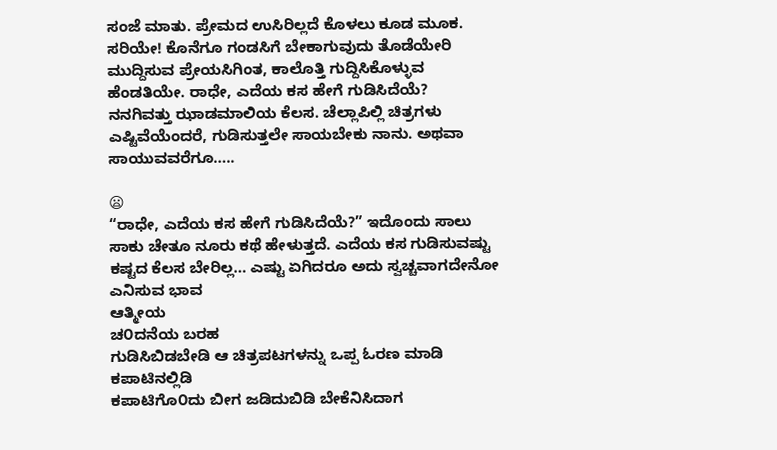ಸಂಜೆ ಮಾತು. ಪ್ರೇಮದ ಉಸಿರಿಲ್ಲದೆ ಕೊಳಲು ಕೂಡ ಮೂಕ. ಸರಿಯೇ! ಕೊನೆಗೂ ಗಂಡಸಿಗೆ ಬೇಕಾಗುವುದು ತೊಡೆಯೇರಿ ಮುದ್ದಿಸುವ ಪ್ರೇಯಸಿಗಿಂತ, ಕಾಲೊತ್ತಿ ಗುದ್ದಿಸಿಕೊಳ್ಳುವ ಹೆಂಡತಿಯೇ. ರಾಧೇ, ಎದೆಯ ಕಸ ಹೇಗೆ ಗುಡಿಸಿದೆಯೆ?
ನನಗಿವತ್ತು ಝಾಡಮಾಲಿಯ ಕೆಲಸ. ಚೆಲ್ಲಾಪಿಲ್ಲಿ ಚಿತ್ರಗಳು ಎಷ್ಟಿವೆಯೆಂದರೆ, ಗುಡಿಸುತ್ತಲೇ ಸಾಯಬೇಕು ನಾನು. ಅಥವಾ ಸಾಯುವವರೆಗೂ…..

😦
“ರಾಧೇ, ಎದೆಯ ಕಸ ಹೇಗೆ ಗುಡಿಸಿದೆಯೆ?” ಇದೊಂದು ಸಾಲು ಸಾಕು ಚೇತೂ ನೂರು ಕಥೆ ಹೇಳುತ್ತದೆ. ಎದೆಯ ಕಸ ಗುಡಿಸುವಷ್ಟು ಕಷ್ಟದ ಕೆಲಸ ಬೇರಿಲ್ಲ… ಎಷ್ಟು ಏಗಿದರೂ ಅದು ಸ್ವಚ್ಚವಾಗದೇನೋ ಎನಿಸುವ ಭಾವ
ಆತ್ಮೀಯ
ಚ೦ದನೆಯ ಬರಹ
ಗುಡಿಸಿಬಿಡಬೇಡಿ ಆ ಚಿತ್ರಪಟಗಳನ್ನು ಒಪ್ಪ ಓರಣ ಮಾಡಿ ಕಪಾಟಿನಲ್ಲಿಡಿ
ಕಪಾಟಿಗೊ೦ದು ಬೀಗ ಜಡಿದುಬಿಡಿ ಬೇಕೆನಿಸಿದಾಗ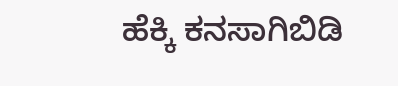ಹೆಕ್ಕಿ ಕನಸಾಗಿಬಿಡಿ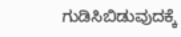ಗುಡಿಸಿಬಿಡುವುದಕ್ಕೆ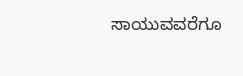ಸಾಯುವವರೆಗೂ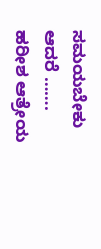ಸಮಯಬೇಕು ಆದರೆ …….
ಹರೀಶ ಆತ್ರೇಯ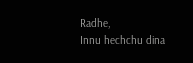Radhe,
Innu hechchu dina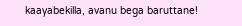kaayabekilla, avanu bega baruttane!